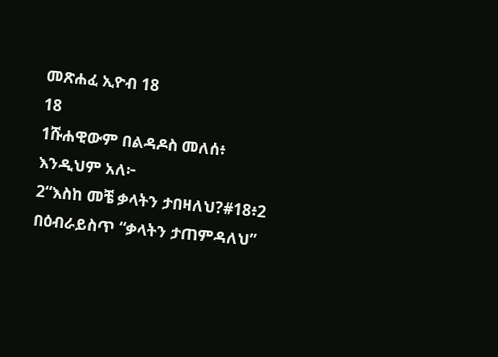መጽሐፈ ኢዮብ 18
18
1ሹሐዊውም በልዳዶስ መለሰ፥ እንዲህም አለ፦
2“እስከ መቼ ቃላትን ታበዛለህ?#18፥2 በዕብራይስጥ “ቃላትን ታጠምዳለህ”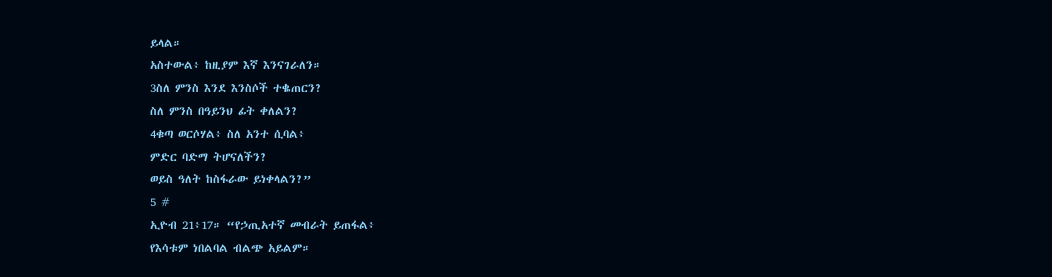ይላል።
አስተውል፥ ከዚያም እኛ እንናገራለን።
3ስለ ምንስ እንደ እንስሶች ተቈጠርን?
ስለ ምንስ በዓይንህ ፊት ቀለልን?
4ቁጣ ወርሶሃል፥ ስለ አንተ ሲባል፥
ምድር ባድማ ትሆናለችን?
ወይስ ዓለት ከስፋራው ይነቀላልን?”
5 #
ኢዮብ 21፥17። “የኃጢአተኛ መብራት ይጠፋል፥
የእሳቱም ነበልባል ብልጭ አይልም።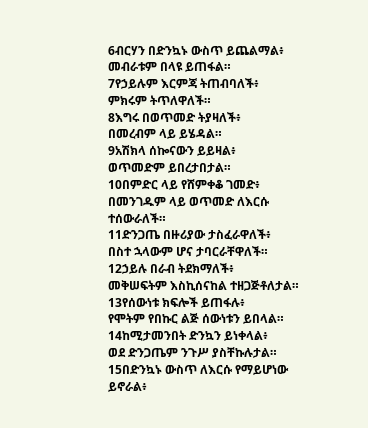6ብርሃን በድንኳኑ ውስጥ ይጨልማል፥
መብራቱም በላዩ ይጠፋል።
7የኃይሉም እርምጃ ትጠብባለች፥
ምክሩም ትጥለዋለች።
8እግሩ በወጥመድ ትያዛለች፥
በመረብም ላይ ይሄዳል።
9አሽክላ ሰኰናውን ይይዛል፥
ወጥመድም ይበረታበታል።
10በምድር ላይ የሸምቀቆ ገመድ፥
በመንገዱም ላይ ወጥመድ ለእርሱ ተሰውራለች።
11ድንጋጤ በዙሪያው ታስፈራዋለች፥
በስተ ኋላውም ሆና ታባርራቸዋለች።
12ኃይሉ በራብ ትደክማለች፥
መቅሠፍትም እስኪሰናከል ተዘጋጅቶለታል።
13የሰውነቱ ክፍሎች ይጠፋሉ፥
የሞትም የበኩር ልጅ ሰውነቱን ይበላል።
14ከሚታመንበት ድንኳን ይነቀላል፥
ወደ ድንጋጤም ንጉሥ ያስቸኩሉታል።
15በድንኳኑ ውስጥ ለእርሱ የማይሆነው ይኖራል፥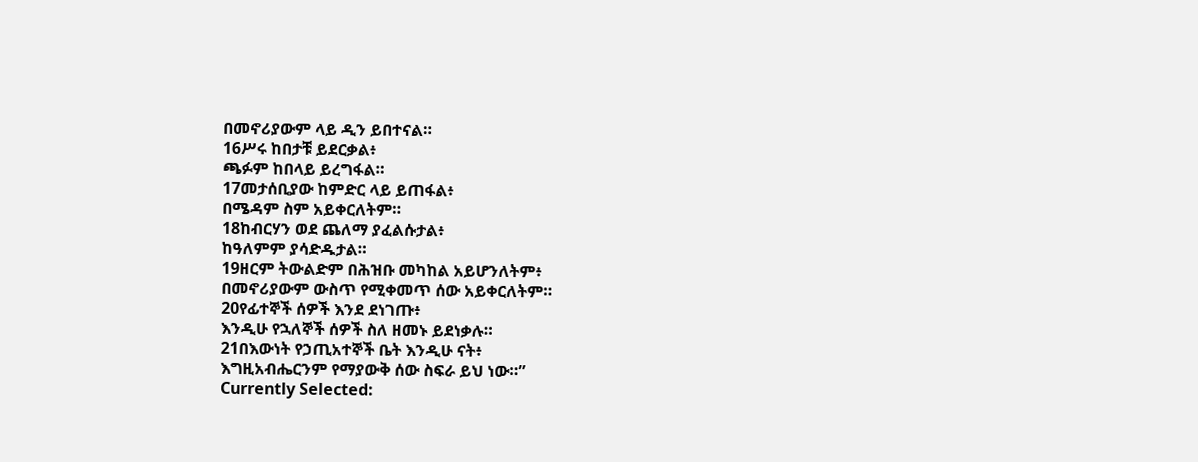በመኖሪያውም ላይ ዲን ይበተናል።
16ሥሩ ከበታቹ ይደርቃል፥
ጫፉም ከበላይ ይረግፋል።
17መታሰቢያው ከምድር ላይ ይጠፋል፥
በሜዳም ስም አይቀርለትም።
18ከብርሃን ወደ ጨለማ ያፈልሱታል፥
ከዓለምም ያሳድዱታል።
19ዘርም ትውልድም በሕዝቡ መካከል አይሆንለትም፥
በመኖሪያውም ውስጥ የሚቀመጥ ሰው አይቀርለትም።
20የፊተኞች ሰዎች እንደ ደነገጡ፥
እንዲሁ የኋለኞች ሰዎች ስለ ዘመኑ ይደነቃሉ።
21በእውነት የኃጢአተኞች ቤት እንዲሁ ናት፥
እግዚአብሔርንም የማያውቅ ሰው ስፍራ ይህ ነው።”
Currently Selected: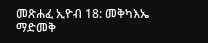መጽሐፈ ኢዮብ 18: መቅካእኤ
ማድመቅ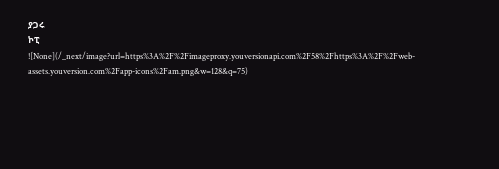ያጋሩ
ኮፒ
![None](/_next/image?url=https%3A%2F%2Fimageproxy.youversionapi.com%2F58%2Fhttps%3A%2F%2Fweb-assets.youversion.com%2Fapp-icons%2Fam.png&w=128&q=75)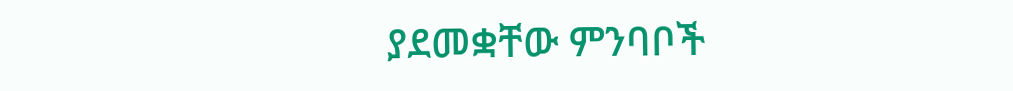ያደመቋቸው ምንባቦች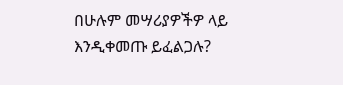በሁሉም መሣሪያዎችዎ ላይ እንዲቀመጡ ይፈልጋሉ?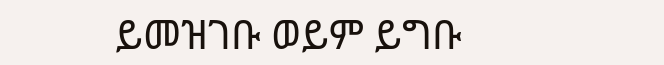ይመዝገቡ ወይም ይግቡ